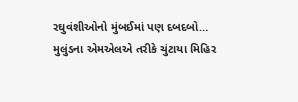રઘુવંશીઓનો મુંબઈમાં પણ દબદબો… મુલુંડના એમએલએ તરીકે ચુંટાયા મિહિર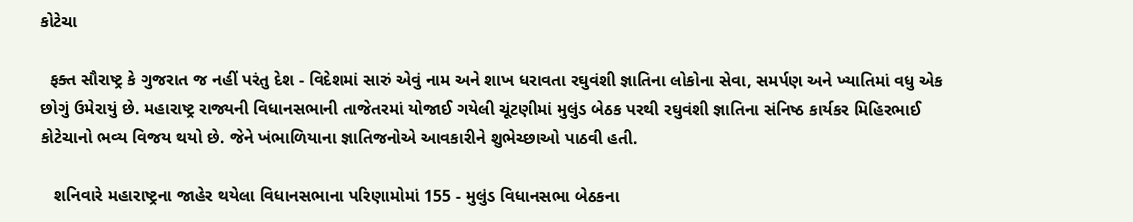કોટેચા

  ફક્ત સૌરાષ્ટ્ર કે ગુજરાત જ નહીં પરંતુ દેશ - વિદેશમાં સારું એવું નામ અને શાખ ધરાવતા રઘુવંશી જ્ઞાતિના લોકોના સેવા, સમર્પણ અને ખ્યાતિમાં વધુ એક છોગું ઉમેરાયું છે. મહારાષ્ટ્ર રાજ્યની વિધાનસભાની તાજેતરમાં યોજાઈ ગયેલી ચૂંટણીમાં મુલુંડ બેઠક પરથી રઘુવંશી જ્ઞાતિના સંનિષ્ઠ કાર્યકર મિહિરભાઈ કોટેચાનો ભવ્ય વિજય થયો છે. જેને ખંભાળિયાના જ્ઞાતિજનોએ આવકારીને શુભેચ્છાઓ પાઠવી હતી.

   શનિવારે મહારાષ્ટ્રના જાહેર થયેલા વિધાનસભાના પરિણામોમાં 155 - મુલુંડ વિધાનસભા બેઠકના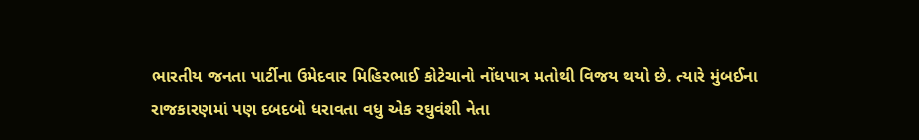ભારતીય જનતા પાર્ટીના ઉમેદવાર મિહિરભાઈ કોટેચાનો નોંધપાત્ર મતોથી વિજય થયો છે. ત્યારે મુંબઈના રાજકારણમાં પણ દબદબો ધરાવતા વધુ એક રઘુવંશી નેતા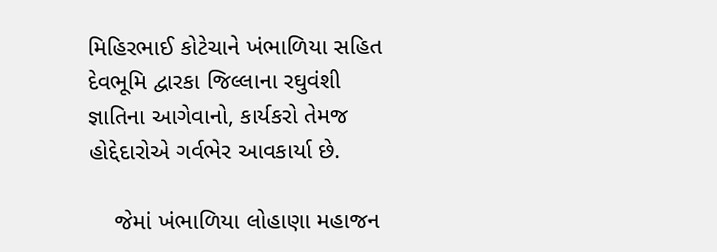મિહિરભાઈ કોટેચાને ખંભાળિયા સહિત દેવભૂમિ દ્વારકા જિલ્લાના રઘુવંશી જ્ઞાતિના આગેવાનો, કાર્યકરો તેમજ હોદ્દેદારોએ ગર્વભેર આવકાર્યા છે.

    જેમાં ખંભાળિયા લોહાણા મહાજન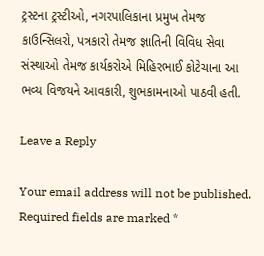ટ્રસ્ટના ટ્રસ્ટીઓ, નગરપાલિકાના પ્રમુખ તેમજ કાઉન્સિલરો, પત્રકારો તેમજ જ્ઞાતિની વિવિધ સેવા સંસ્થાઓ તેમજ કાર્યકરોએ મિહિરભાઈ કોટેચાના આ ભવ્ય વિજયને આવકારી, શુભકામનાઓ પાઠવી હતી.

Leave a Reply

Your email address will not be published. Required fields are marked *